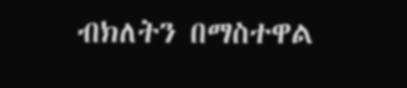ብክለትን በማስተዋል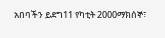አበባችን ይደግ11 የካቲት 2000ማክሰኞ፣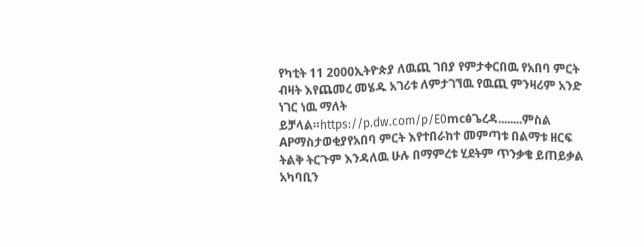የካቲት 11 2000ኢትዮጵያ ለዉጪ ገበያ የምታቀርበዉ የአበባ ምርት ብዛት እየጨመረ መሄዱ አገሪቱ ለምታገኘዉ የዉጪ ምንዛሪም አንድ ነገር ነዉ ማለት ይቻላል።https://p.dw.com/p/E0mcፅጌረዳ........ምስል APማስታወቂያየአበባ ምርት እየተበራከተ መምጣቱ በልማቱ ዘርፍ ትልቅ ትርጉም እንዳለዉ ሁሉ በማምረቱ ሂደትም ጥንቃቄ ይጠይቃል አካባቢን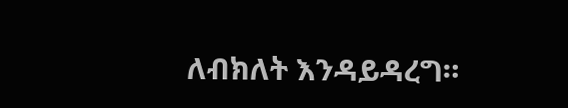ለብክለት እንዳይዳረግ።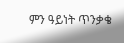ምን ዓይነት ጥንቃቄ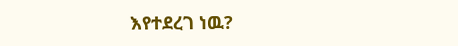እየተደረገ ነዉ?